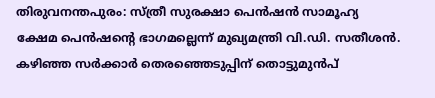തിരുവനന്തപുരം: സ്ത്രീ സുരക്ഷാ പെൻഷൻ സാമൂഹ്യ ക്ഷേമ പെൻഷൻ്റെ ഭാഗമല്ലെന്ന് മുഖ്യമന്ത്രി വി.ഡി. സതീശൻ. കഴിഞ്ഞ സർക്കാർ തെരഞ്ഞെടുപ്പിന് തൊട്ടുമുൻപ്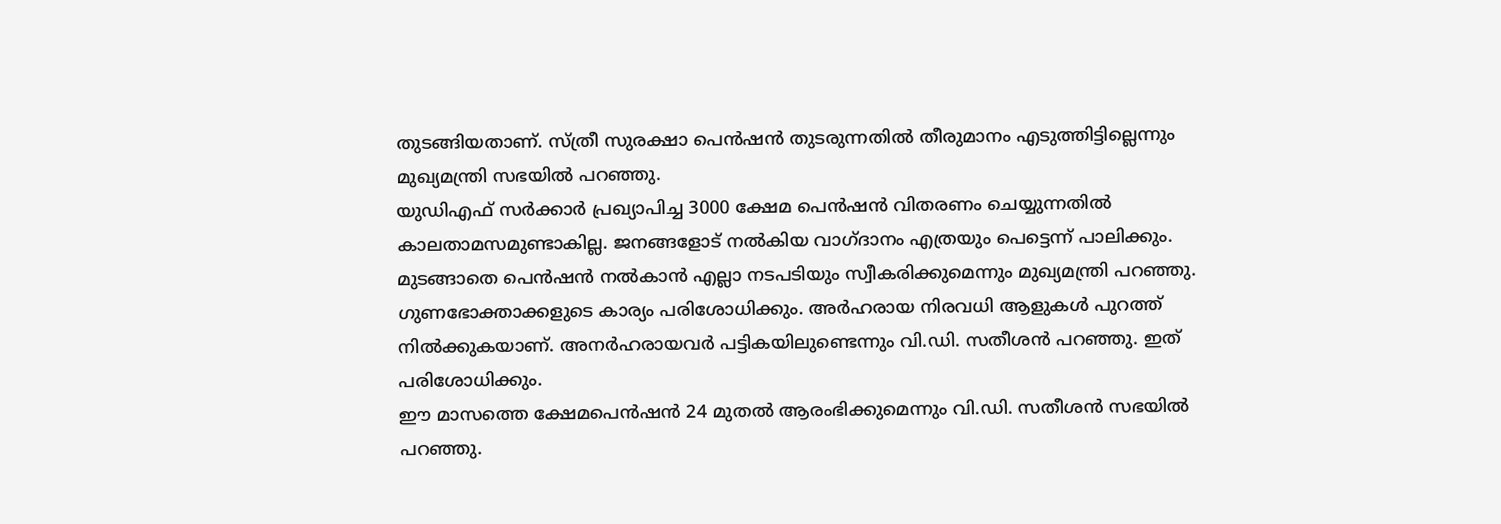തുടങ്ങിയതാണ്. സ്ത്രീ സുരക്ഷാ പെൻഷൻ തുടരുന്നതിൽ തീരുമാനം എടുത്തിട്ടില്ലെന്നും മുഖ്യമന്ത്രി സഭയിൽ പറഞ്ഞു.
യുഡിഎഫ് സർക്കാർ പ്രഖ്യാപിച്ച 3000 ക്ഷേമ പെൻഷൻ വിതരണം ചെയ്യുന്നതിൽ കാലതാമസമുണ്ടാകില്ല. ജനങ്ങളോട് നൽകിയ വാഗ്ദാനം എത്രയും പെട്ടെന്ന് പാലിക്കും. മുടങ്ങാതെ പെൻഷൻ നൽകാൻ എല്ലാ നടപടിയും സ്വീകരിക്കുമെന്നും മുഖ്യമന്ത്രി പറഞ്ഞു.
ഗുണഭോക്താക്കളുടെ കാര്യം പരിശോധിക്കും. അർഹരായ നിരവധി ആളുകൾ പുറത്ത് നിൽക്കുകയാണ്. അനർഹരായവർ പട്ടികയിലുണ്ടെന്നും വി.ഡി. സതീശൻ പറഞ്ഞു. ഇത് പരിശോധിക്കും.
ഈ മാസത്തെ ക്ഷേമപെൻഷൻ 24 മുതൽ ആരംഭിക്കുമെന്നും വി.ഡി. സതീശൻ സഭയിൽ പറഞ്ഞു.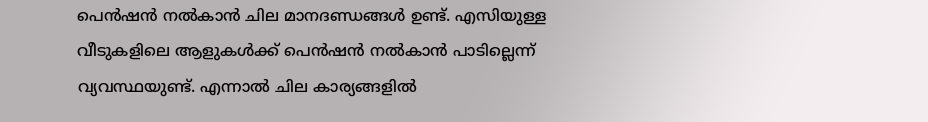പെൻഷൻ നൽകാൻ ചില മാനദണ്ഡങ്ങൾ ഉണ്ട്. എസിയുള്ള വീടുകളിലെ ആളുകൾക്ക് പെൻഷൻ നൽകാൻ പാടില്ലെന്ന് വ്യവസ്ഥയുണ്ട്. എന്നാൽ ചില കാര്യങ്ങളിൽ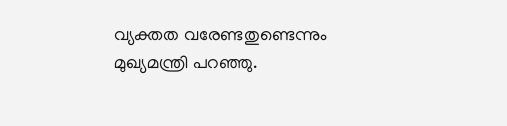വ്യക്തത വരേണ്ടതുണ്ടെന്നും മുഖ്യമന്ത്രി പറഞ്ഞു.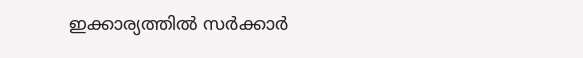ഇക്കാര്യത്തിൽ സർക്കാർ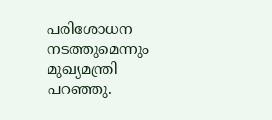പരിശോധന നടത്തുമെന്നും മുഖ്യമന്ത്രി പറഞ്ഞു.